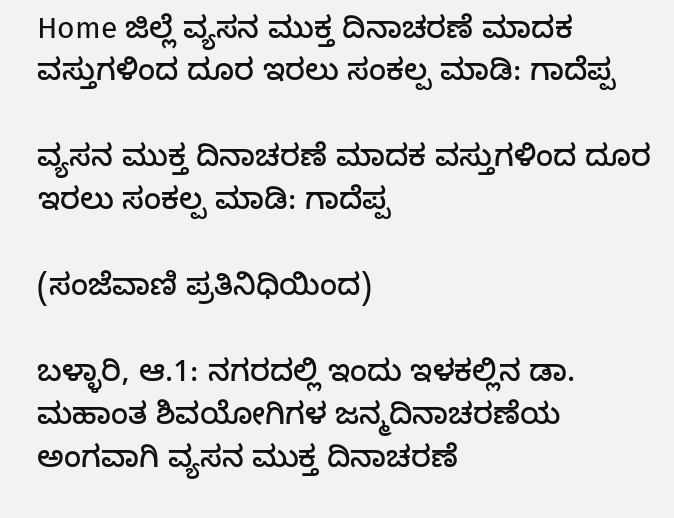Home ಜಿಲ್ಲೆ ವ್ಯಸನ ಮುಕ್ತ ದಿನಾಚರಣೆ ಮಾದಕ ವಸ್ತುಗಳಿಂದ ದೂರ ಇರಲು ಸಂಕಲ್ಪ ಮಾಡಿ: ಗಾದೆಪ್ಪ

ವ್ಯಸನ ಮುಕ್ತ ದಿನಾಚರಣೆ ಮಾದಕ ವಸ್ತುಗಳಿಂದ ದೂರ ಇರಲು ಸಂಕಲ್ಪ ಮಾಡಿ: ಗಾದೆಪ್ಪ

(ಸಂಜೆವಾಣಿ ಪ್ರತಿನಿಧಿಯಿಂದ)

ಬಳ್ಳಾರಿ, ಆ.1: ನಗರದಲ್ಲಿ ಇಂದು ಇಳಕಲ್ಲಿನ ಡಾ. ಮಹಾಂತ ಶಿವಯೋಗಿಗಳ ಜನ್ಮದಿನಾಚರಣೆಯ ಅಂಗವಾಗಿ ವ್ಯಸನ ಮುಕ್ತ ದಿನಾಚರಣೆ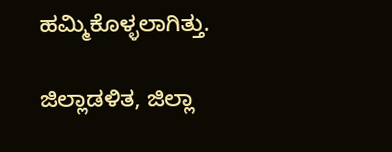ಹಮ್ಮಿಕೊಳ್ಳಲಾಗಿತ್ತು.

ಜಿಲ್ಲಾಡಳಿತ, ಜಿಲ್ಲಾ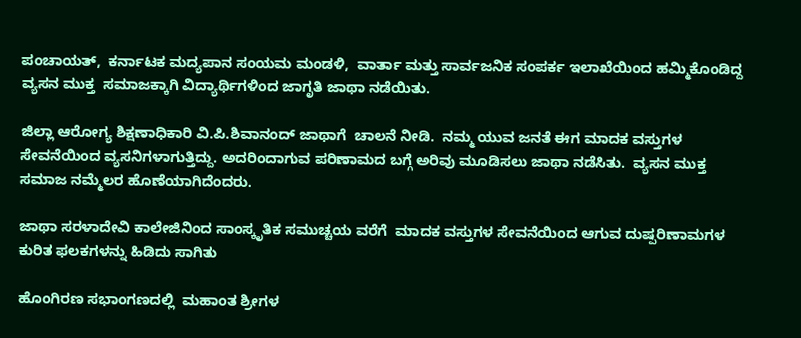ಪಂಚಾಯತ್,  ಕರ್ನಾಟಕ ಮದ್ಯಪಾನ ಸಂಯಮ ಮಂಡಳಿ,  ವಾರ್ತಾ ಮತ್ತು ಸಾರ್ವಜನಿಕ ಸಂಪರ್ಕ ಇಲಾಖೆಯಿಂದ ಹಮ್ಮಿಕೊಂಡಿದ್ದ ವ್ಯಸನ ಮುಕ್ತ  ಸಮಾಜಕ್ಕಾಗಿ ವಿದ್ಯಾರ್ಥಿಗಳಿಂದ ಜಾಗೃತಿ ಜಾಥಾ ನಡೆಯಿತು.

ಜಿಲ್ಲಾ ಆರೋಗ್ಯ ಶಿಕ್ಷಣಾಧಿಕಾರಿ ವಿ.ಪಿ.ಶಿವಾನಂದ್ ಜಾಥಾಗೆ  ಚಾಲನೆ ನೀಡಿ.  ನಮ್ಮ ಯುವ ಜನತೆ ಈಗ ಮಾದಕ ವಸ್ತುಗಳ ಸೇವನೆಯಿಂದ ವ್ಯಸನಿಗಳಾಗುತ್ತಿದ್ದು. ಅದರಿಂದಾಗುವ ಪರಿಣಾಮದ ಬಗ್ಗೆ ಅರಿವು ಮೂಡಿಸಲು ಜಾಥಾ ನಡೆಸಿತು.  ವ್ಯಸನ ಮುಕ್ತ ಸಮಾಜ ನಮ್ಮೆಲರ ಹೊಣೆಯಾಗಿದೆಂದರು.

ಜಾಥಾ ಸರಳಾದೇವಿ ಕಾಲೇಜಿನಿಂದ ಸಾಂಸ್ಕೃತಿಕ ಸಮುಚ್ಚಯ ವರೆಗೆ  ಮಾದಕ ವಸ್ತುಗಳ ಸೇವನೆಯಿಂದ ಆಗುವ ದುಷ್ಪರಿಣಾಮಗಳ ಕುರಿತ ಫಲಕಗಳನ್ನು ಹಿಡಿದು ಸಾಗಿತು

ಹೊಂಗಿರಣ ಸಭಾಂಗಣದಲ್ಲಿ  ಮಹಾಂತ ಶ್ರೀಗಳ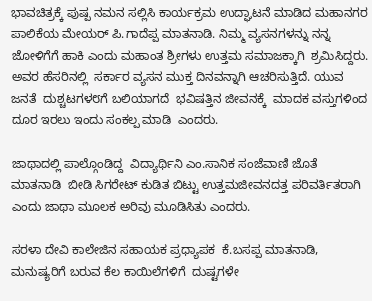ಭಾವಚಿತ್ರಕ್ಕೆ ಪುಷ್ಪ ನಮನ ಸಲ್ಲಿಸಿ ಕಾರ್ಯಕ್ರಮ ಉದ್ಘಾಟನೆ ಮಾಡಿದ ಮಹಾನಗರ ಪಾಲಿಕೆಯ ಮೇಯರ್ ಪಿ.ಗಾದೆಪ್ಪ ಮಾತನಾಡಿ. ನಿಮ್ಮ ವ್ಯಸನಗಳನ್ನು ನನ್ನ ಜೋಳಿಗೆಗೆ ಹಾಕಿ ಎಂದು ಮಹಾಂತ ಶ್ರೀಗಳು ಉತ್ತಮ ಸಮಾಜಕ್ಕಾಗಿ  ಶ್ರಮಿಸಿದ್ದರು. ಅವರ ಹೆಸರಿನಲ್ಲಿ  ಸರ್ಕಾರ ವ್ಯಸನ ಮುಕ್ತ ದಿನವನ್ನಾಗಿ ಆಚರಿಸುತ್ತಿದೆ. ಯುವ ಜನತೆ  ದುಶ್ಚಟಗಳ೮ಗೆ ಬಲಿಯಾಗದೆ  ಭವಿಷತ್ತಿನ ಜೀವನಕ್ಕೆ  ಮಾದಕ ವಸ್ತುಗಳಿಂದ ದೂರ ಇರಲು ಇಂದು ಸಂಕಲ್ಪ ಮಾಡಿ  ಎಂದರು.

ಜಾಥಾದಲ್ಲಿ ಪಾಲ್ಗೊಂಡಿದ್ದ  ವಿದ್ಯಾರ್ಥಿನಿ ಎಂ.ಸಾನಿಕ ಸಂಜೆವಾಣಿ ಜೊತೆ ಮಾತನಾಡಿ  ಬೀಡಿ ಸಿಗರೇಟ್ ಕುಡಿತ ಬಿಟ್ಟು ಉತ್ತಮಜೀವನದತ್ತ ಪರಿವರ್ತಿತರಾಗಿ ಎಂದು ಜಾಥಾ ಮೂಲಕ ಅರಿವು ಮೂಡಿಸಿತು ಎಂದರು.

ಸರಳಾ ದೇವಿ ಕಾಲೇಜಿನ ಸಹಾಯಕ ಪ್ರಧ್ಯಾಪಕ  ಕೆ.ಬಸಪ್ಪ ಮಾತನಾಡಿ, ಮನುಷ್ಯರಿಗೆ ಬರುವ ಕೆಲ ಕಾಯಿಲೆಗಳಿಗೆ  ದುಷ್ಟಗಳೇ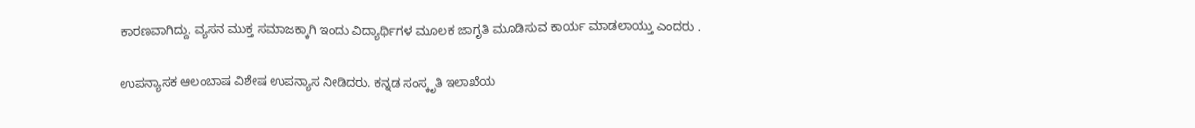ಕಾರಣವಾಗಿದ್ದು. ವ್ಯಸನ ಮುಕ್ತ ಸಮಾಜಕ್ಕಾಗಿ ಇಂದು ವಿದ್ಯಾರ್ಥಿಗಳ ಮೂಲಕ ಜಾಗೃತಿ ಮೂಡಿಸುವ ಕಾರ್ಯ ಮಾಡಲಾಯ್ತು ಎಂದರು .

ಉಪನ್ಯಾಸಕ ಆಲಂಬಾಷ ವಿಶೇಷ ಉಪನ್ಯಾಸ ನೀಡಿದರು. ಕನ್ನಡ ಸಂಸ್ಕೃತಿ ಇಲಾಖೆಯ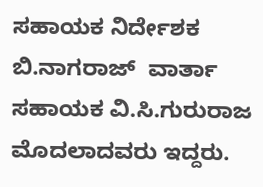ಸಹಾಯಕ ನಿರ್ದೇಶಕ ಬಿ.ನಾಗರಾಜ್  ವಾರ್ತಾ  ಸಹಾಯಕ ವಿ.ಸಿ.ಗುರುರಾಜ  ಮೊದಲಾದವರು ಇದ್ದರು.